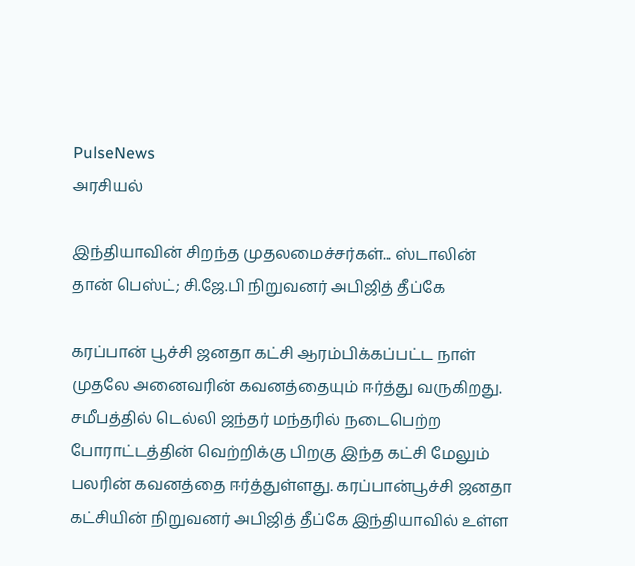PulseNews
அரசியல்

இந்தியாவின் சிறந்த முதலமைச்சர்கள்... ஸ்டாலின் தான் பெஸ்ட்; சி.ஜே.பி நிறுவனர் அபிஜித் தீப்கே

கரப்பான் பூச்சி ஜனதா கட்சி ஆரம்பிக்கப்பட்ட நாள் முதலே அனைவரின் கவனத்தையும் ஈர்த்து வருகிறது. சமீபத்தில் டெல்லி ஜந்தர் மந்தரில் நடைபெற்ற போராட்டத்தின் வெற்றிக்கு பிறகு இந்த கட்சி மேலும் பலரின் கவனத்தை ஈர்த்துள்ளது. கரப்பான்பூச்சி ஜனதா கட்சியின் நிறுவனர் அபிஜித் தீப்கே இந்தியாவில் உள்ள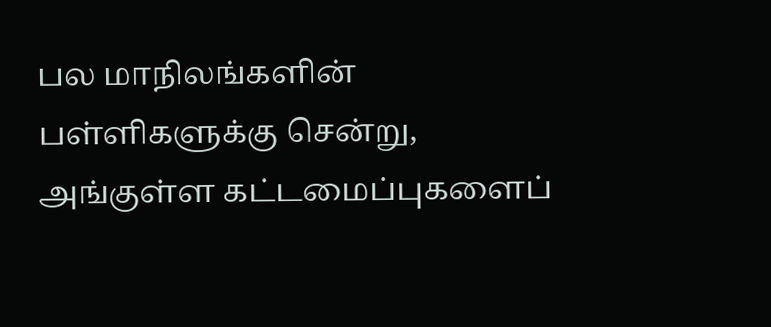பல மாநிலங்களின் பள்ளிகளுக்கு சென்று, அங்குள்ள கட்டமைப்புகளைப்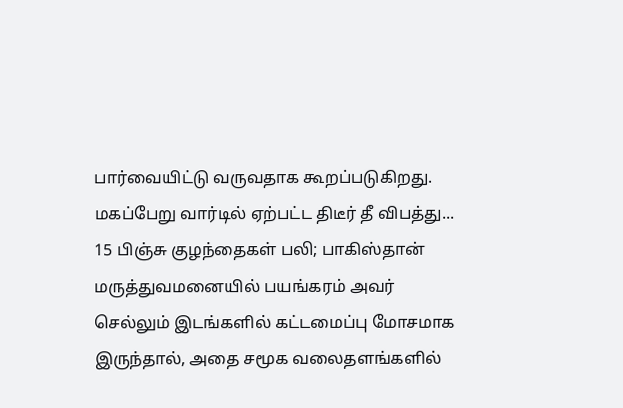பார்வையிட்டு வருவதாக கூறப்படுகிறது. மகப்பேறு வார்டில் ஏற்பட்ட திடீர் தீ விபத்து... 15 பிஞ்சு குழந்தைகள் பலி; பாகிஸ்தான் மருத்துவமனையில் பயங்கரம் அவர் செல்லும் இடங்களில் கட்டமைப்பு மோசமாக இருந்தால், அதை சமூக வலைதளங்களில்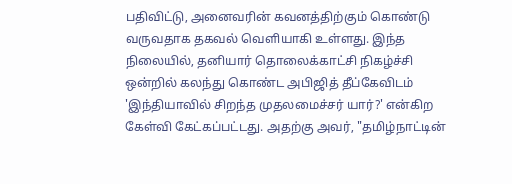பதிவிட்டு, அனைவரின் கவனத்திற்கும் கொண்டு வருவதாக தகவல் வெளியாகி உள்ளது. இந்த நிலையில், தனியார் தொலைக்காட்சி நிகழ்ச்சி ஒன்றில் கலந்து கொண்ட அபிஜித் தீப்கேவிடம் 'இந்தியாவில் சிறந்த முதலமைச்சர் யார்?' என்கிற கேள்வி கேட்கப்பட்டது. அதற்கு அவர், "தமிழ்நாட்டின்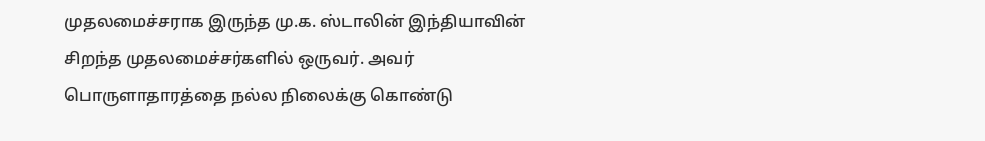முதலமைச்சராக இருந்த மு.க. ஸ்டாலின் இந்தியாவின் சிறந்த முதலமைச்சர்களில் ஒருவர். அவர் பொருளாதாரத்தை நல்ல நிலைக்கு கொண்டு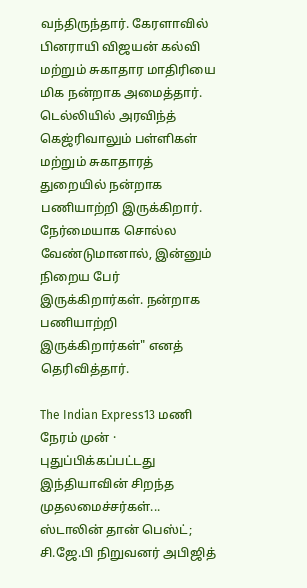வந்திருந்தார். கேரளாவில் பினராயி விஜயன் கல்வி மற்றும் சுகாதார மாதிரியை மிக நன்றாக அமைத்தார். டெல்லியில் அரவிந்த் கெஜ்ரிவாலும் பள்ளிகள் மற்றும் சுகாதாரத் துறையில் நன்றாக பணியாற்றி இருக்கிறார். நேர்மையாக சொல்ல வேண்டுமானால், இன்னும் நிறைய பேர் இருக்கிறார்கள். நன்றாக பணியாற்றி இருக்கிறார்கள்" எனத் தெரிவித்தார்.

The Indian Express13 மணி நேரம் முன் · புதுப்பிக்கப்பட்டது
இந்தியாவின் சிறந்த முதலமைச்சர்கள்... ஸ்டாலின் தான் பெஸ்ட்; சி.ஜே.பி நிறுவனர் அபிஜித்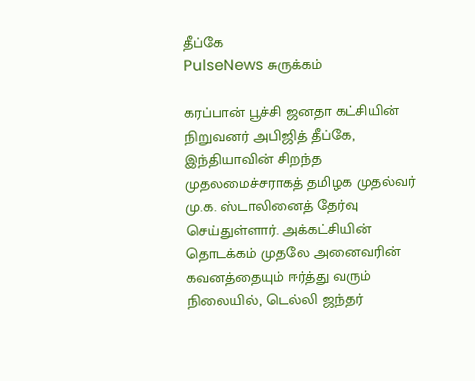தீப்கே
PulseNews சுருக்கம்

கரப்பான் பூச்சி ஜனதா கட்சியின் நிறுவனர் அபிஜித் தீப்கே, இந்தியாவின் சிறந்த முதலமைச்சராகத் தமிழக முதல்வர் மு.க. ஸ்டாலினைத் தேர்வு செய்துள்ளார். அக்கட்சியின் தொடக்கம் முதலே அனைவரின் கவனத்தையும் ஈர்த்து வரும் நிலையில், டெல்லி ஜந்தர்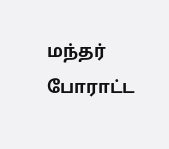மந்தர் போராட்ட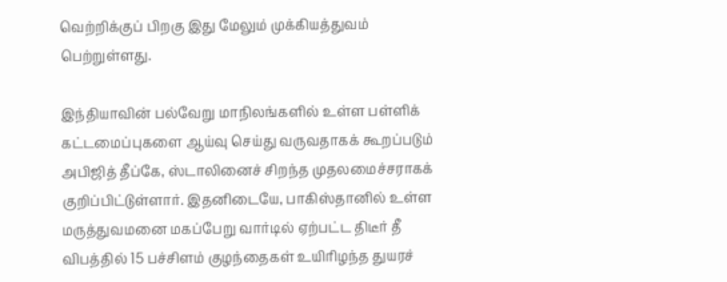வெற்றிக்குப் பிறகு இது மேலும் முக்கியத்துவம் பெற்றுள்ளது.

இந்தியாவின் பல்வேறு மாநிலங்களில் உள்ள பள்ளிக் கட்டமைப்புகளை ஆய்வு செய்து வருவதாகக் கூறப்படும் அபிஜித் தீப்கே, ஸ்டாலினைச் சிறந்த முதலமைச்சராகக் குறிப்பிட்டுள்ளார். இதனிடையே, பாகிஸ்தானில் உள்ள மருத்துவமனை மகப்பேறு வார்டில் ஏற்பட்ட திடீர் தீ விபத்தில் 15 பச்சிளம் குழந்தைகள் உயிரிழந்த துயரச்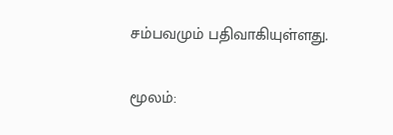சம்பவமும் பதிவாகியுள்ளது.

மூலம்: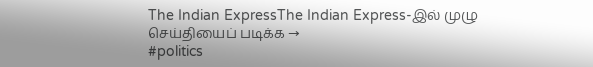The Indian ExpressThe Indian Express-இல் முழு செய்தியைப் படிக்க →
#politics